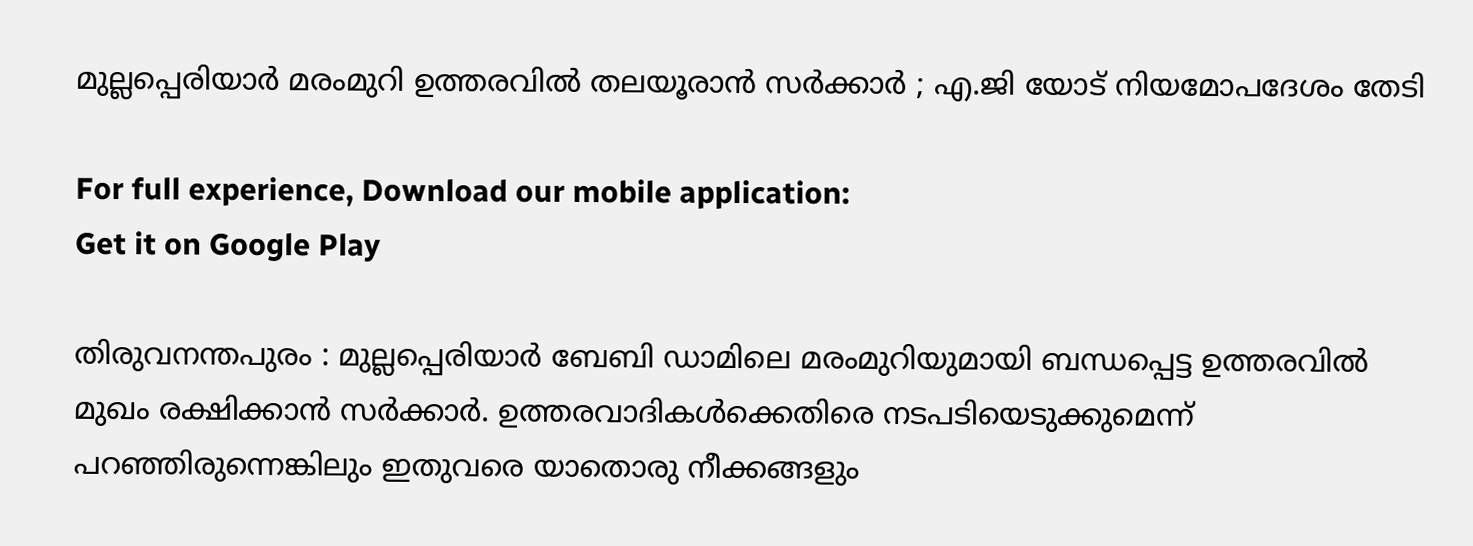മുല്ലപ്പെരിയാര്‍ മരംമുറി ഉത്തരവില്‍ തലയൂരാന്‍ സര്‍ക്കാര്‍ ; എ.ജി യോട് നിയമോപദേശം തേടി

For full experience, Download our mobile application:
Get it on Google Play

തിരുവനന്തപുരം : മുല്ലപ്പെരിയാർ ബേബി ഡാമിലെ മരംമുറിയുമായി ബന്ധപ്പെട്ട ഉത്തരവിൽ മുഖം രക്ഷിക്കാൻ സർക്കാർ. ഉത്തരവാദികൾക്കെതിരെ നടപടിയെടുക്കുമെന്ന് പറഞ്ഞിരുന്നെങ്കിലും ഇതുവരെ യാതൊരു നീക്കങ്ങളും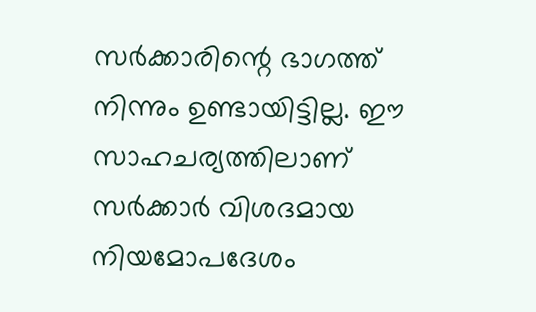സർക്കാരിന്റെ ഭാഗത്ത് നിന്നും ഉണ്ടായിട്ടില്ല. ഈ സാഹചര്യത്തിലാണ് സർക്കാർ വിശദമായ നിയമോപദേശം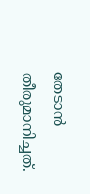തേടാൻ തീരുമാനിച്ചത്.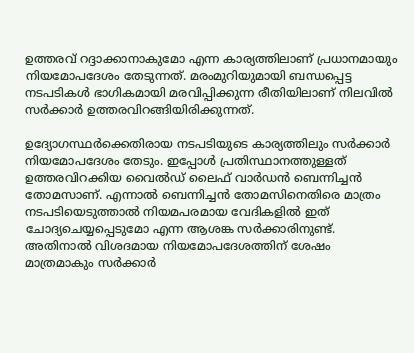ഉത്തരവ് റദ്ദാക്കാനാകുമോ എന്ന കാര്യത്തിലാണ് പ്രധാനമായും നിയമോപദേശം തേടുന്നത്. മരംമുറിയുമായി ബന്ധപ്പെട്ട നടപടികൾ ഭാഗികമായി മരവിപ്പിക്കുന്ന രീതിയിലാണ് നിലവിൽ സർക്കാർ ഉത്തരവിറങ്ങിയിരിക്കുന്നത്.

ഉദ്യോഗസ്ഥർക്കെതിരായ നടപടിയുടെ കാര്യത്തിലും സർക്കാർ നിയമോപദേശം തേടും. ഇപ്പോൾ പ്രതിസ്ഥാനത്തുള്ളത് ഉത്തരവിറക്കിയ വൈൽഡ് ലൈഫ് വാർഡൻ ബെന്നിച്ചൻ തോമസാണ്. എന്നാൽ ബെന്നിച്ചൻ തോമസിനെതിരെ മാത്രം നടപടിയെടുത്താൽ നിയമപരമായ വേദികളിൽ ഇത് ചോദ്യചെയ്യപ്പെടുമോ എന്ന ആശങ്ക സർക്കാരിനുണ്ട്. അതിനാൽ വിശദമായ നിയമോപദേശത്തിന് ശേഷം മാത്രമാകും സർക്കാർ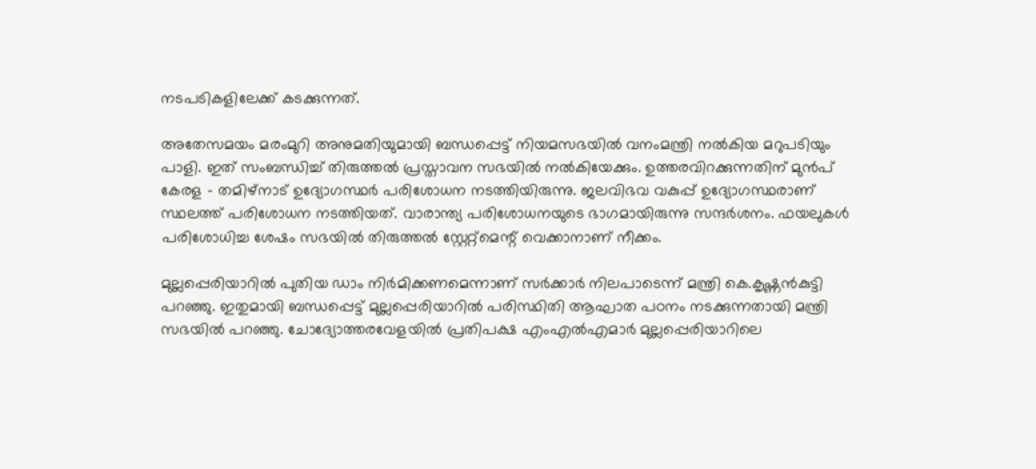നടപടികളിലേക്ക് കടക്കുന്നത്.

അതേസമയം മരംമുറി അനുമതിയുമായി ബന്ധപ്പെട്ട് നിയമസഭയിൽ വനംമന്ത്രി നൽകിയ മറുപടിയും പാളി. ഇത് സംബന്ധിച്ച് തിരുത്തൽ പ്രസ്താവന സഭയിൽ നൽകിയേക്കും. ഉത്തരവിറക്കുന്നതിന് മുൻപ് കേരള – തമിഴ്നാട് ഉദ്യോഗസ്ഥർ പരിശോധന നടത്തിയിരുന്നു. ജലവിഭവ വകുപ്പ് ഉദ്യോഗസ്ഥരാണ് സ്ഥലത്ത് പരിശോധന നടത്തിയത്. വാരാന്ത്യ പരിശോധനയുടെ ഭാഗമായിരുന്നു സന്ദർശനം. ഫയലുകൾ പരിശോധിച്ച ശേഷം സഭയിൽ തിരുത്തൽ സ്റ്റേറ്റ്മെന്റ് വെക്കാനാണ് നീക്കം.

മുല്ലപ്പെരിയാറിൽ പുതിയ ഡാം നിർമിക്കണമെന്നാണ് സർക്കാർ നിലപാടെന്ന് മന്ത്രി കെ.കൃഷ്ണൻകുട്ടി പറഞ്ഞു. ഇതുമായി ബന്ധപ്പെട്ട് മുല്ലപ്പെരിയാറിൽ പരിസ്ഥിതി ആഘാത പഠനം നടക്കുന്നതായി മന്ത്രി സഭയിൽ പറഞ്ഞു. ചോദ്യോത്തരവേളയിൽ പ്രതിപക്ഷ എംഎൽഎമാർ മുല്ലപ്പെരിയാറിലെ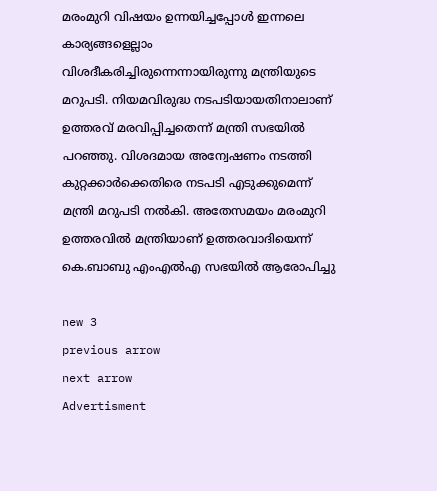മരംമുറി വിഷയം ഉന്നയിച്ചപ്പോൾ ഇന്നലെ കാര്യങ്ങളെല്ലാം വിശദീകരിച്ചിരുന്നെന്നായിരുന്നു മന്ത്രിയുടെ മറുപടി. നിയമവിരുദ്ധ നടപടിയായതിനാലാണ് ഉത്തരവ് മരവിപ്പിച്ചതെന്ന് മന്ത്രി സഭയിൽ പറഞ്ഞു. വിശദമായ അന്വേഷണം നടത്തി കുറ്റക്കാർക്കെതിരെ നടപടി എടുക്കുമെന്ന് മന്ത്രി മറുപടി നൽകി. അതേസമയം മരംമുറി ഉത്തരവിൽ മന്ത്രിയാണ് ഉത്തരവാദിയെന്ന് കെ.ബാബു എംഎൽഎ സഭയിൽ ആരോപിച്ചു

new 3
previous arrow
next arrow
Advertisment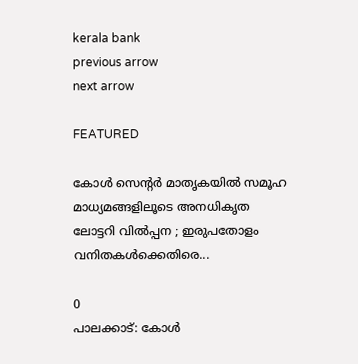kerala bank
previous arrow
next arrow

FEATURED

കോൾ സെന്റർ മാതൃകയിൽ സമൂഹ മാധ്യമങ്ങളിലൂടെ അനധികൃത ലോട്ടറി വിൽപ്പന ; ഇരുപതോളം വനിതകൾക്കെതിരെ...

0
പാലക്കാട്: കോൾ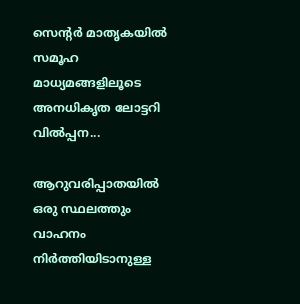സെന്റർ മാതൃകയിൽ സമൂഹ മാധ്യമങ്ങളിലൂടെ അനധികൃത ലോട്ടറി വിൽപ്പന...

ആറുവരിപ്പാതയിൽ ഒരു സ്ഥലത്തും വാഹനം നിർത്തിയിടാനുള്ള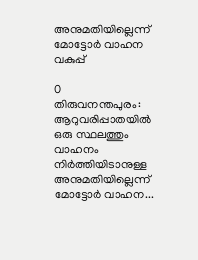അനുമതിയില്ലെന്ന് മോട്ടോര്‍ വാഹന വകുപ്പ്

0
തിരുവനന്തപുരം: ആറുവരിപ്പാതയിൽ ഒരു സ്ഥലത്തും വാഹനം നിർത്തിയിടാനുള്ള അനുമതിയില്ലെന്ന് മോട്ടോര്‍ വാഹന...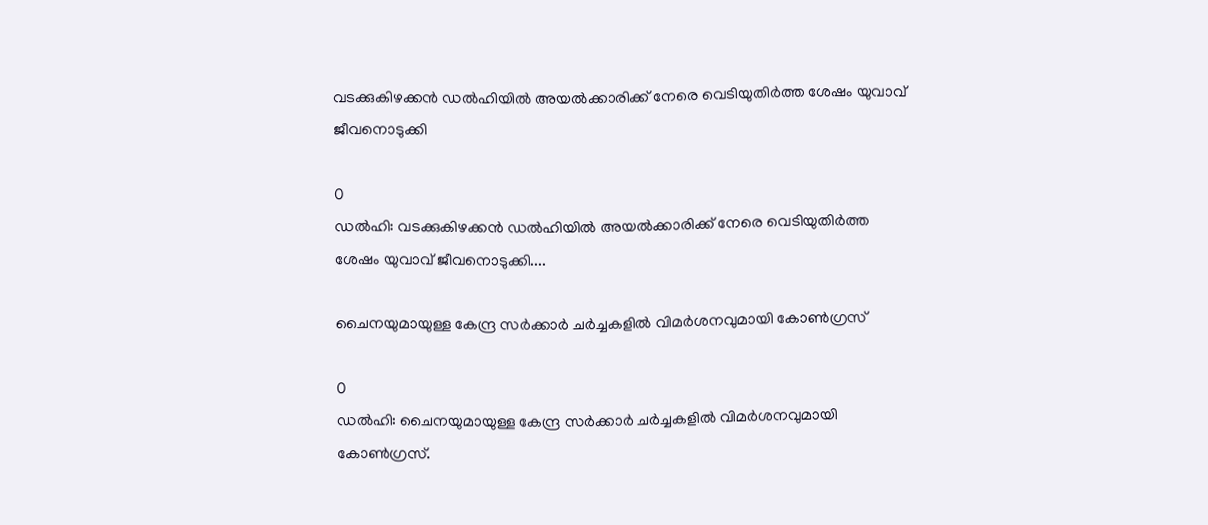വടക്കുകിഴക്കൻ ഡൽഹിയിൽ അയൽക്കാരിക്ക് നേരെ വെടിയുതിർത്ത ശേഷം യുവാവ് ജീവനൊടുക്കി

0
ഡൽഹി: വടക്കുകിഴക്കൻ ഡൽഹിയിൽ അയൽക്കാരിക്ക് നേരെ വെടിയുതിർത്ത ശേഷം യുവാവ് ജീവനൊടുക്കി....

ചൈനയുമായുള്ള കേന്ദ്ര സർക്കാർ ചർച്ചകളിൽ വിമർശനവുമായി കോൺഗ്രസ്

0
ഡൽഹി: ചൈനയുമായുള്ള കേന്ദ്ര സർക്കാർ ചർച്ചകളിൽ വിമർശനവുമായി കോൺഗ്രസ്.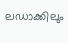ലഡാക്കിലും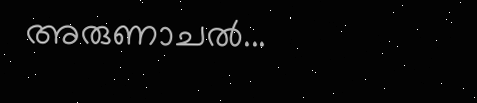അരുണാചൽ...